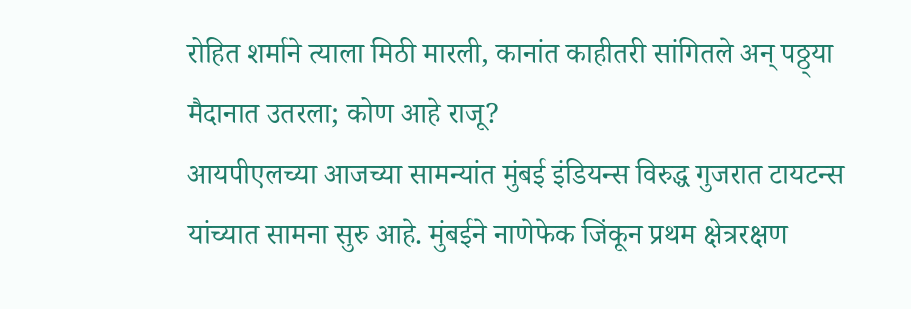रोहित शर्माने त्याला मिठी मारली, कानांत काहीतरी सांगितले अन् पठ्ठ्या मैदानात उतरला; कोण आहे राजू?
आयपीएलच्या आजच्या सामन्यांत मुंबई इंडियन्स विरुद्ध गुजरात टायटन्स यांच्यात सामना सुरु आहे. मुंबईने नाणेफेक जिंकून प्रथम क्षेत्ररक्षण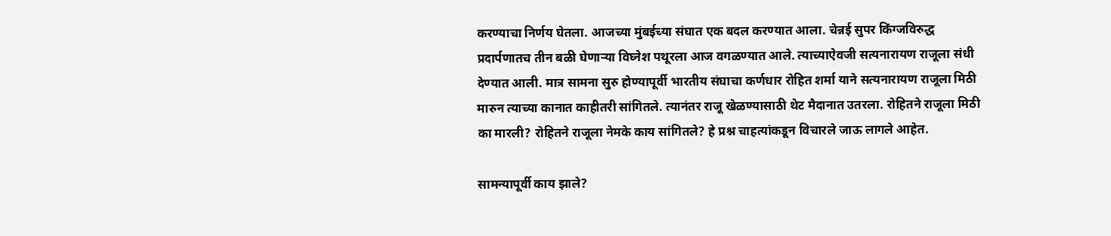करण्याचा निर्णय घेतला. आजच्या मुंबईच्या संघात एक बदल करण्यात आला. चेन्नई सुपर किंग्जविरुद्ध प्रदार्पणातच तीन बळी घेणाऱ्या विघ्नेश पथूरला आज वगळण्यात आले. त्याच्याऐवजी सत्यनारायण राजूला संधी देण्यात आली. मात्र सामना सुरु होण्यापूर्वी भारतीय संघाचा कर्णधार रोहित शर्मा याने सत्यनारायण राजूला मिठी मारुन त्याच्या कानात काहीतरी सांगितले. त्यानंतर राजू खेळण्यासाठी थेट मैदानात उतरला. रोहितने राजूला मिठी का मारली? रोहितने राजूला नेमके काय सांगितले? हे प्रश्न चाहत्यांकडून विचारले जाऊ लागले आहेत.

सामन्यापूर्वी काय झाले?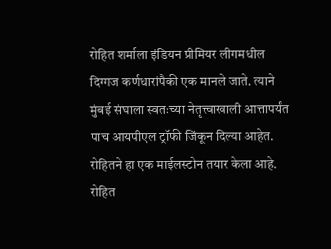रोहित शर्माला इंडियन प्रीमियर लीगमधील दिग्गज कर्णधारांपैकी एक मानले जाते. त्याने मुंबई संघाला स्वतःच्या नेतृत्त्वाखाली आत्तापर्यंत पाच आयपीएल ट्रॉफी जिंकून दिल्या आहेत. रोहितने हा एक माईलस्टोन तयार केला आहे. रोहित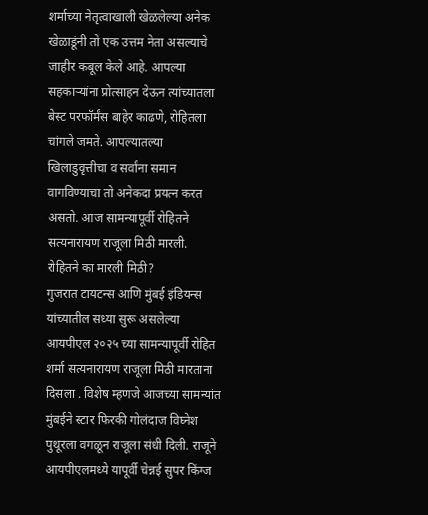शर्माच्या नेतृत्वाखाली खेळलेल्या अनेक खेळाडूंनी तो एक उत्तम नेता असल्याचे जाहीर कबूल केले आहे. आपल्या सहकाऱ्यांना प्रोत्साहन देऊन त्यांच्यातला बेस्ट परफॉर्मंस बाहेर काढणे, रोहितला चांगले जमते. आपल्यातल्या खिलाडुवृत्तीचा व सर्वांना समान वागविण्याचा तो अनेकदा प्रयत्न करत असतो. आज सामन्यापूर्वी रोहितने सत्यनारायण राजूला मिठी मारली.
रोहितने का मारली मिठी?
गुजरात टायटन्स आणि मुंबई इंडियन्स यांच्यातील सध्या सुरू असलेल्या आयपीएल २०२५ च्या सामन्यापूर्वी रोहित शर्मा सत्यनारायण राजूला मिठी मारताना दिसला . विशेष म्हणजे आजच्या सामन्यांत मुंबईने स्टार फिरकी गोलंदाज विघ्नेश पुथूरला वगळून राजूला संधी दिली. राजूने आयपीएलमध्ये यापूर्वी चेन्नई सुपर किंग्ज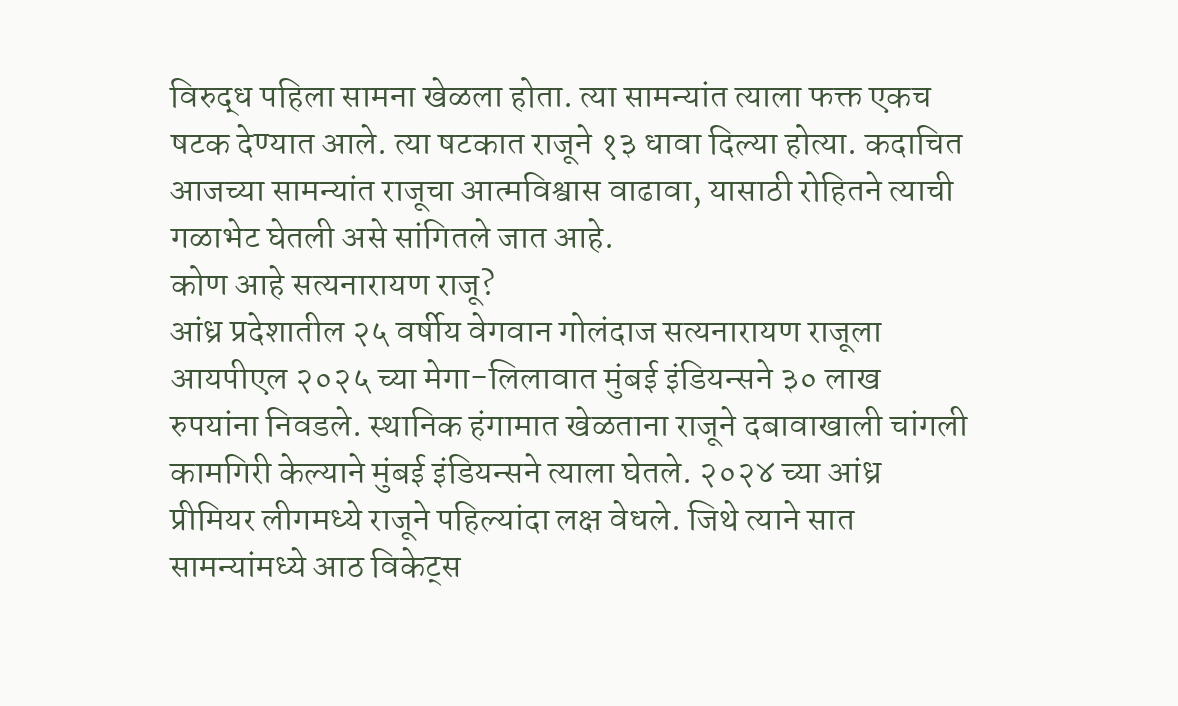विरुद्ध पहिला सामना खेळला होता. त्या सामन्यांत त्याला फक्त एकच षटक देण्यात आले. त्या षटकात राजूने १३ धावा दिल्या होत्या. कदाचित आजच्या सामन्यांत राजूचा आत्मविश्वास वाढावा, यासाठी रोहितने त्याची गळाभेट घेतली असे सांगितले जात आहे.
कोण आहे सत्यनारायण राजू?
आंध्र प्रदेशातील २५ वर्षीय वेगवान गोलंदाज सत्यनारायण राजूला आयपीएल २०२५ च्या मेगा-लिलावात मुंबई इंडियन्सने ३० लाख रुपयांना निवडले. स्थानिक हंगामात खेळताना राजूने दबावाखाली चांगली कामगिरी केल्याने मुंबई इंडियन्सने त्याला घेतले. २०२४ च्या आंध्र प्रीमियर लीगमध्ये राजूने पहिल्यांदा लक्ष वेधले. जिथे त्याने सात सामन्यांमध्ये आठ विकेट्स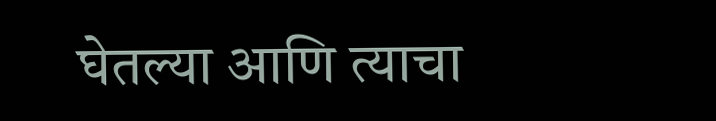घेतल्या आणि त्याचा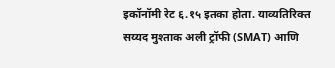इकॉनॉमी रेट ६.१५ इतका होता. याव्यतिरिक्त सय्यद मुश्ताक अली ट्रॉफी (SMAT) आणि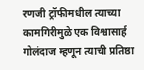रणजी ट्रॉफीमधील त्याच्या कामगिरीमुळे एक विश्वासार्ह गोलंदाज म्हणून त्याची प्रतिष्ठा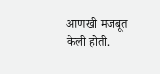आणखी मजबूत केली होती.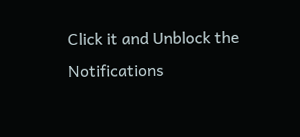Click it and Unblock the Notifications